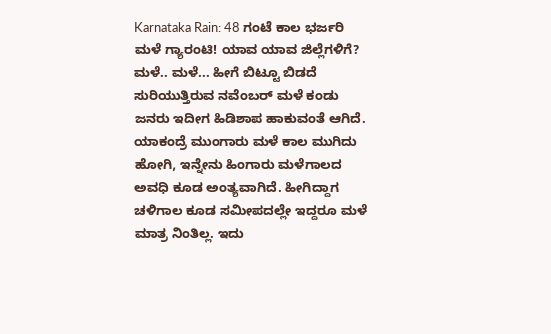Karnataka Rain: 48 ಗಂಟೆ ಕಾಲ ಭರ್ಜರಿ ಮಳೆ ಗ್ಯಾರಂಟಿ! ಯಾವ ಯಾವ ಜಿಲ್ಲೆಗಳಿಗೆ?
ಮಳೆ.. ಮಳೆ... ಹೀಗೆ ಬಿಟ್ಟೂ ಬಿಡದೆ ಸುರಿಯುತ್ತಿರುವ ನವೆಂಬರ್ ಮಳೆ ಕಂಡು ಜನರು ಇದೀಗ ಹಿಡಿಶಾಪ ಹಾಕುವಂತೆ ಆಗಿದೆ. ಯಾಕಂದ್ರೆ ಮುಂಗಾರು ಮಳೆ ಕಾಲ ಮುಗಿದು ಹೋಗಿ, ಇನ್ನೇನು ಹಿಂಗಾರು ಮಳೆಗಾಲದ ಅವಧಿ ಕೂಡ ಅಂತ್ಯವಾಗಿದೆ. ಹೀಗಿದ್ದಾಗ ಚಳಿಗಾಲ ಕೂಡ ಸಮೀಪದಲ್ಲೇ ಇದ್ದರೂ ಮಳೆ ಮಾತ್ರ ನಿಂತಿಲ್ಲ. ಇದು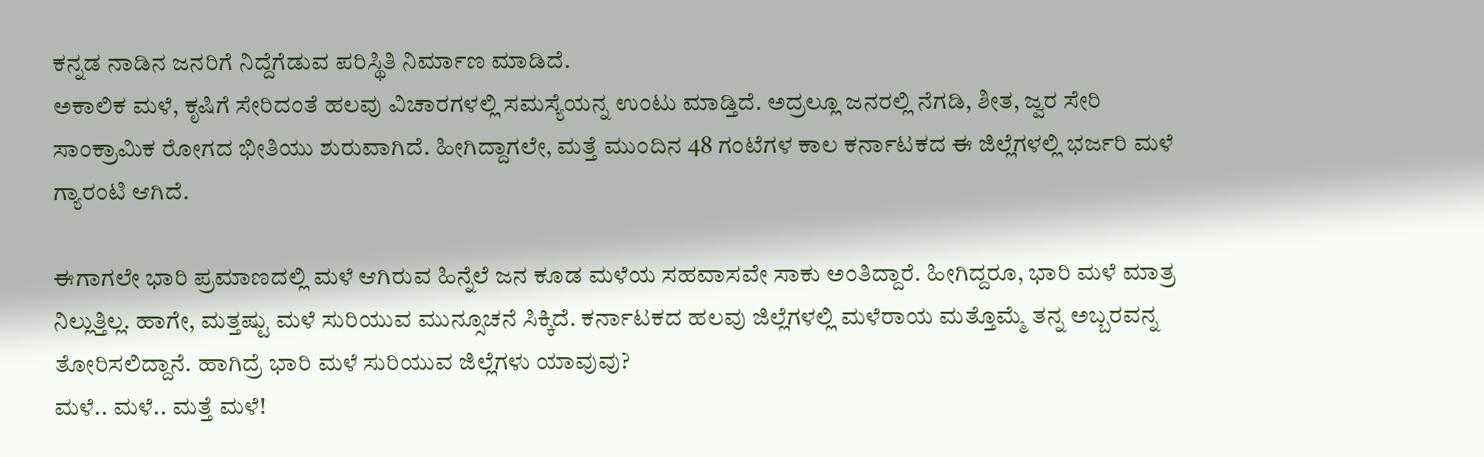ಕನ್ನಡ ನಾಡಿನ ಜನರಿಗೆ ನಿದ್ದೆಗೆಡುವ ಪರಿಸ್ಥಿತಿ ನಿರ್ಮಾಣ ಮಾಡಿದೆ.
ಅಕಾಲಿಕ ಮಳೆ, ಕೃಷಿಗೆ ಸೇರಿದಂತೆ ಹಲವು ವಿಚಾರಗಳಲ್ಲಿ ಸಮಸ್ಯೆಯನ್ನ ಉಂಟು ಮಾಡ್ತಿದೆ. ಅದ್ರಲ್ಲೂ ಜನರಲ್ಲಿ ನೆಗಡಿ, ಶೀತ, ಜ್ವರ ಸೇರಿ ಸಾಂಕ್ರಾಮಿಕ ರೋಗದ ಭೀತಿಯು ಶುರುವಾಗಿದೆ. ಹೀಗಿದ್ದಾಗಲೇ, ಮತ್ತೆ ಮುಂದಿನ 48 ಗಂಟೆಗಳ ಕಾಲ ಕರ್ನಾಟಕದ ಈ ಜಿಲ್ಲೆಗಳಲ್ಲಿ ಭರ್ಜರಿ ಮಳೆ ಗ್ಯಾರಂಟಿ ಆಗಿದೆ.

ಈಗಾಗಲೇ ಭಾರಿ ಪ್ರಮಾಣದಲ್ಲಿ ಮಳೆ ಆಗಿರುವ ಹಿನ್ನೆಲೆ ಜನ ಕೂಡ ಮಳೆಯ ಸಹವಾಸವೇ ಸಾಕು ಅಂತಿದ್ದಾರೆ. ಹೀಗಿದ್ದರೂ, ಭಾರಿ ಮಳೆ ಮಾತ್ರ ನಿಲ್ಲುತ್ತಿಲ್ಲ. ಹಾಗೇ, ಮತ್ತಷ್ಟು ಮಳೆ ಸುರಿಯುವ ಮುನ್ಸೂಚನೆ ಸಿಕ್ಕಿದೆ. ಕರ್ನಾಟಕದ ಹಲವು ಜಿಲ್ಲೆಗಳಲ್ಲಿ ಮಳೆರಾಯ ಮತ್ತೊಮ್ಮೆ ತನ್ನ ಅಬ್ಬರವನ್ನ ತೋರಿಸಲಿದ್ದಾನೆ. ಹಾಗಿದ್ರೆ ಭಾರಿ ಮಳೆ ಸುರಿಯುವ ಜಿಲ್ಲೆಗಳು ಯಾವುವು?
ಮಳೆ.. ಮಳೆ.. ಮತ್ತೆ ಮಳೆ!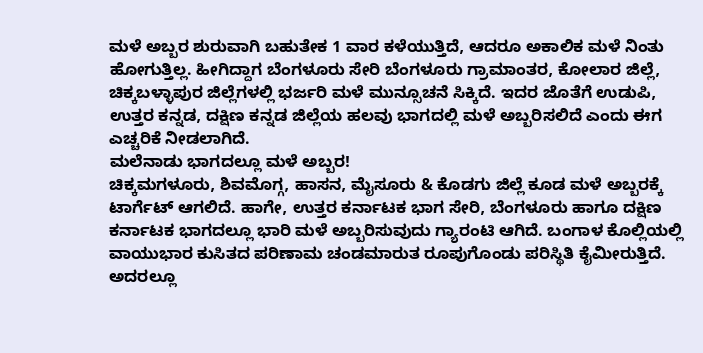ಮಳೆ ಅಬ್ಬರ ಶುರುವಾಗಿ ಬಹುತೇಕ 1 ವಾರ ಕಳೆಯುತ್ತಿದೆ, ಆದರೂ ಅಕಾಲಿಕ ಮಳೆ ನಿಂತು ಹೋಗುತ್ತಿಲ್ಲ. ಹೀಗಿದ್ದಾಗ ಬೆಂಗಳೂರು ಸೇರಿ ಬೆಂಗಳೂರು ಗ್ರಾಮಾಂತರ, ಕೋಲಾರ ಜಿಲ್ಲೆ, ಚಿಕ್ಕಬಳ್ಳಾಪುರ ಜಿಲ್ಲೆಗಳಲ್ಲಿ ಭರ್ಜರಿ ಮಳೆ ಮುನ್ಸೂಚನೆ ಸಿಕ್ಕಿದೆ. ಇದರ ಜೊತೆಗೆ ಉಡುಪಿ, ಉತ್ತರ ಕನ್ನಡ, ದಕ್ಷಿಣ ಕನ್ನಡ ಜಿಲ್ಲೆಯ ಹಲವು ಭಾಗದಲ್ಲಿ ಮಳೆ ಅಬ್ಬರಿಸಲಿದೆ ಎಂದು ಈಗ ಎಚ್ಚರಿಕೆ ನೀಡಲಾಗಿದೆ.
ಮಲೆನಾಡು ಭಾಗದಲ್ಲೂ ಮಳೆ ಅಬ್ಬರ!
ಚಿಕ್ಕಮಗಳೂರು, ಶಿವಮೊಗ್ಗ, ಹಾಸನ, ಮೈಸೂರು & ಕೊಡಗು ಜಿಲ್ಲೆ ಕೂಡ ಮಳೆ ಅಬ್ಬರಕ್ಕೆ ಟಾರ್ಗೆಟ್ ಆಗಲಿದೆ. ಹಾಗೇ, ಉತ್ತರ ಕರ್ನಾಟಕ ಭಾಗ ಸೇರಿ, ಬೆಂಗಳೂರು ಹಾಗೂ ದಕ್ಷಿಣ ಕರ್ನಾಟಕ ಭಾಗದಲ್ಲೂ ಭಾರಿ ಮಳೆ ಅಬ್ಬರಿಸುವುದು ಗ್ಯಾರಂಟಿ ಆಗಿದೆ. ಬಂಗಾಳ ಕೊಲ್ಲಿಯಲ್ಲಿ ವಾಯುಭಾರ ಕುಸಿತದ ಪರಿಣಾಮ ಚಂಡಮಾರುತ ರೂಪುಗೊಂಡು ಪರಿಸ್ಥಿತಿ ಕೈಮೀರುತ್ತಿದೆ. ಅದರಲ್ಲೂ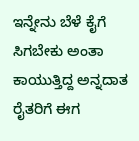ಇನ್ನೇನು ಬೆಳೆ ಕೈಗೆ ಸಿಗಬೇಕು ಅಂತಾ ಕಾಯುತ್ತಿದ್ದ ಅನ್ನದಾತ ರೈತರಿಗೆ ಈಗ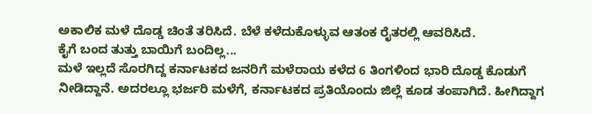ಅಕಾಲಿಕ ಮಳೆ ದೊಡ್ಡ ಚಿಂತೆ ತರಿಸಿದೆ. ಬೆಳೆ ಕಳೆದುಕೊಳ್ಳುವ ಆತಂಕ ರೈತರಲ್ಲಿ ಆವರಿಸಿದೆ.
ಕೈಗೆ ಬಂದ ತುತ್ತು ಬಾಯಿಗೆ ಬಂದಿಲ್ಲ...
ಮಳೆ ಇಲ್ಲದೆ ಸೊರಗಿದ್ದ ಕರ್ನಾಟಕದ ಜನರಿಗೆ ಮಳೆರಾಯ ಕಳೆದ 6 ತಿಂಗಳಿಂದ ಭಾರಿ ದೊಡ್ಡ ಕೊಡುಗೆ ನೀಡಿದ್ದಾನೆ. ಅದರಲ್ಲೂ ಭರ್ಜರಿ ಮಳೆಗೆ, ಕರ್ನಾಟಕದ ಪ್ರತಿಯೊಂದು ಜಿಲ್ಲೆ ಕೂಡ ತಂಪಾಗಿದೆ. ಹೀಗಿದ್ದಾಗ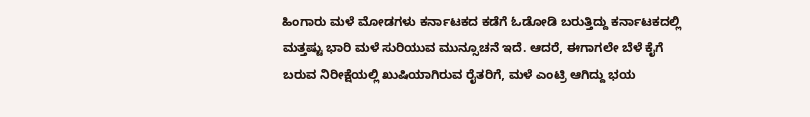ಹಿಂಗಾರು ಮಳೆ ಮೋಡಗಳು ಕರ್ನಾಟಕದ ಕಡೆಗೆ ಓಡೋಡಿ ಬರುತ್ತಿದ್ದು ಕರ್ನಾಟಕದಲ್ಲಿ ಮತ್ತಷ್ಟು ಭಾರಿ ಮಳೆ ಸುರಿಯುವ ಮುನ್ಸೂಚನೆ ಇದೆ. ಆದರೆ, ಈಗಾಗಲೇ ಬೆಳೆ ಕೈಗೆ ಬರುವ ನಿರೀಕ್ಷೆಯಲ್ಲಿ ಖುಷಿಯಾಗಿರುವ ರೈತರಿಗೆ, ಮಳೆ ಎಂಟ್ರಿ ಆಗಿದ್ದು ಭಯ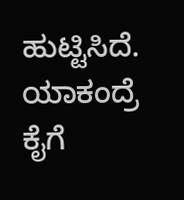ಹುಟ್ಟಿಸಿದೆ. ಯಾಕಂದ್ರೆ ಕೈಗೆ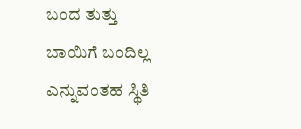ಬಂದ ತುತ್ತು ಬಾಯಿಗೆ ಬಂದಿಲ್ಲ ಎನ್ನುವಂತಹ ಸ್ಥಿತಿ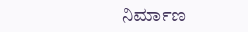ನಿರ್ಮಾಣ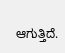ಆಗುತ್ತಿದೆ.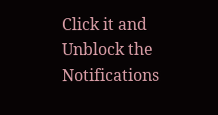Click it and Unblock the Notifications